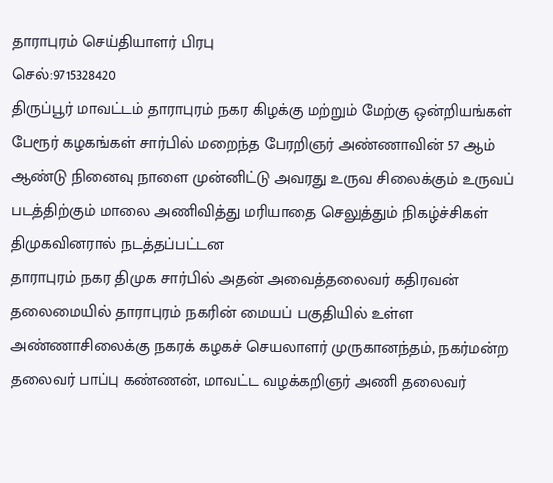தாராபுரம் செய்தியாளர் பிரபு
செல்:9715328420
திருப்பூர் மாவட்டம் தாராபுரம் நகர கிழக்கு மற்றும் மேற்கு ஒன்றியங்கள் பேரூர் கழகங்கள் சார்பில் மறைந்த பேரறிஞர் அண்ணாவின் 57 ஆம் ஆண்டு நினைவு நாளை முன்னிட்டு அவரது உருவ சிலைக்கும் உருவப் படத்திற்கும் மாலை அணிவித்து மரியாதை செலுத்தும் நிகழ்ச்சிகள் திமுகவினரால் நடத்தப்பட்டன
தாராபுரம் நகர திமுக சார்பில் அதன் அவைத்தலைவர் கதிரவன் தலைமையில் தாராபுரம் நகரின் மையப் பகுதியில் உள்ள அண்ணாசிலைக்கு நகரக் கழகச் செயலாளர் முருகானந்தம், நகர்மன்ற தலைவர் பாப்பு கண்ணன், மாவட்ட வழக்கறிஞர் அணி தலைவர்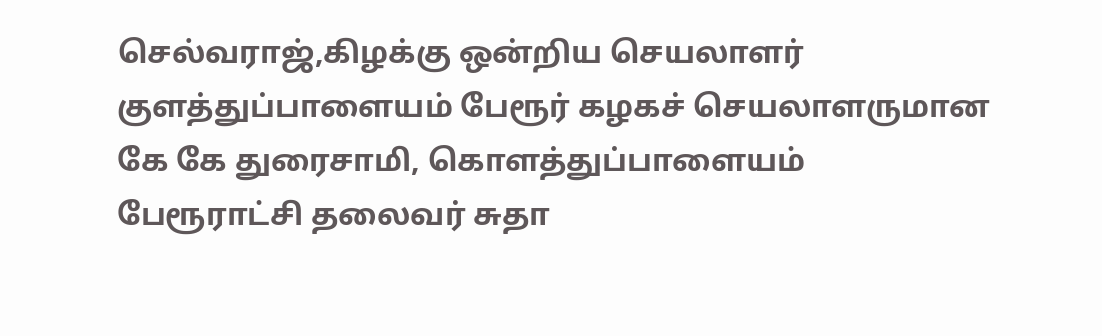செல்வராஜ்,கிழக்கு ஒன்றிய செயலாளர் குளத்துப்பாளையம் பேரூர் கழகச் செயலாளருமான கே கே துரைசாமி, கொளத்துப்பாளையம் பேரூராட்சி தலைவர் சுதா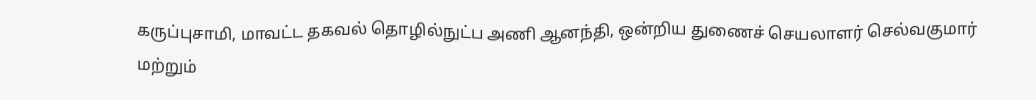கருப்புசாமி, மாவட்ட தகவல் தொழில்நுட்ப அணி ஆனந்தி, ஒன்றிய துணைச் செயலாளர் செல்வகுமார் மற்றும்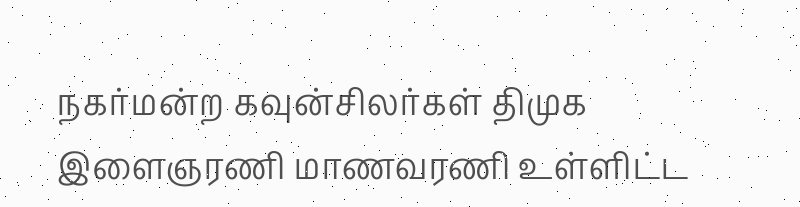நகர்மன்ற கவுன்சிலர்கள் திமுக இளைஞரணி மாணவரணி உள்ளிட்ட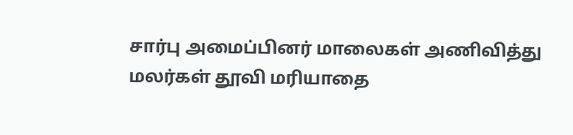சார்பு அமைப்பினர் மாலைகள் அணிவித்து மலர்கள் தூவி மரியாதை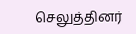செலுத்தினர்